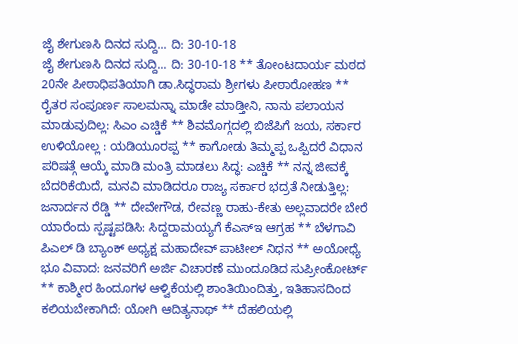ಜೈ ಶೇಗುಣಸಿ ದಿನದ ಸುದ್ದಿ... ದಿ: 30-10-18
ಜೈ ಶೇಗುಣಸಿ ದಿನದ ಸುದ್ದಿ... ದಿ: 30-10-18 ** ತೋಂಟದಾರ್ಯ ಮಠದ 20ನೇ ಪೀಠಾಧಿಪತಿಯಾಗಿ ಡಾ.ಸಿದ್ಧರಾಮ ಶ್ರೀಗಳು ಪೀಠಾರೋಹಣ ** ರೈತರ ಸಂಪೂರ್ಣ ಸಾಲಮನ್ನಾ ಮಾಡೇ ಮಾಡ್ತೀನಿ, ನಾನು ಪಲಾಯನ ಮಾಡುವುದಿಲ್ಲ: ಸಿಎಂ ಎಚ್ಡಿಕೆ ** ಶಿವಮೊಗ್ಗದಲ್ಲಿ ಬಿಜೆಪಿಗೆ ಜಯ, ಸರ್ಕಾರ ಉಳಿಯೋಲ್ಲ : ಯಡಿಯೂರಪ್ಪ ** ಕಾಗೋಡು ತಿಮ್ಮಪ್ಪ ಒಪ್ಪಿದರೆ ವಿಧಾನ ಪರಿಷತ್ಗೆ ಆಯ್ಕೆ ಮಾಡಿ ಮಂತ್ರಿ ಮಾಡಲು ಸಿದ್ಧ: ಎಚ್ಡಿಕೆ ** ನನ್ನ ಜೀವಕ್ಕೆ ಬೆದರಿಕೆಯಿದೆ, ಮನವಿ ಮಾಡಿದರೂ ರಾಜ್ಯ ಸರ್ಕಾರ ಭದ್ರತೆ ನೀಡುತ್ತಿಲ್ಲ: ಜನಾರ್ದನ ರೆಡ್ಡಿ ** ದೇವೇಗೌಡ, ರೇವಣ್ಣ ರಾಹು-ಕೇತು ಅಲ್ಲವಾದರೇ ಬೇರೆ ಯಾರೆಂದು ಸ್ಪಷ್ಟಪಡಿಸಿ: ಸಿದ್ದರಾಮಯ್ಯಗೆ ಕೆಎಸ್ಇ ಆಗ್ರಹ ** ಬೆಳಗಾವಿ ಪಿಎಲ್ ಡಿ ಬ್ಯಾಂಕ್ ಅಧ್ಯಕ್ಷ ಮಹಾದೇವ್ ಪಾಟೀಲ್ ನಿಧನ ** ಅಯೋಧ್ಯೆ ಭೂ ವಿವಾದ: ಜನವರಿಗೆ ಅರ್ಜಿ ವಿಚಾರಣೆ ಮುಂದೂಡಿದ ಸುಪ್ರೀಂಕೋರ್ಟ್ ** ಕಾಶ್ಮೀರ ಹಿಂದೂಗಳ ಆಳ್ವಿಕೆಯಲ್ಲಿ ಶಾಂತಿಯಿಂದಿತ್ತು, ಇತಿಹಾಸದಿಂದ ಕಲಿಯಬೇಕಾಗಿದೆ: ಯೋಗಿ ಆದಿತ್ಯನಾಥ್ ** ದೆಹಲಿಯಲ್ಲಿ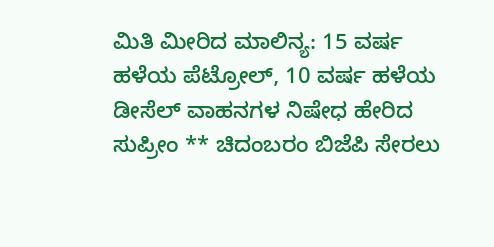ಮಿತಿ ಮೀರಿದ ಮಾಲಿನ್ಯ: 15 ವರ್ಷ ಹಳೆಯ ಪೆಟ್ರೋಲ್, 10 ವರ್ಷ ಹಳೆಯ ಡೀಸೆಲ್ ವಾಹನಗಳ ನಿಷೇಧ ಹೇರಿದ ಸುಪ್ರೀಂ ** ಚಿದಂಬರಂ ಬಿಜೆಪಿ ಸೇರಲು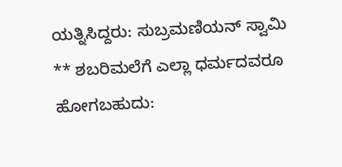ಯತ್ನಿಸಿದ್ದರು: ಸುಬ್ರಮಣಿಯನ್ ಸ್ವಾಮಿ ** ಶಬರಿಮಲೆಗೆ ಎಲ್ಲಾ ಧರ್ಮದವರೂ ಹೋಗಬಹುದು: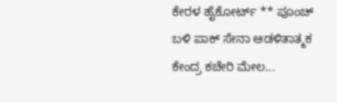ಕೇರಳ ಹೈಕೋರ್ಟ್ ** ಪೂಂಚ್ ಬಳಿ ಪಾಕ್ ಸೇನಾ ಆಡಳಿತಾತ್ಮಕ ಕೇಂದ್ರ ಕಚೇರಿ ಮೇಲ...